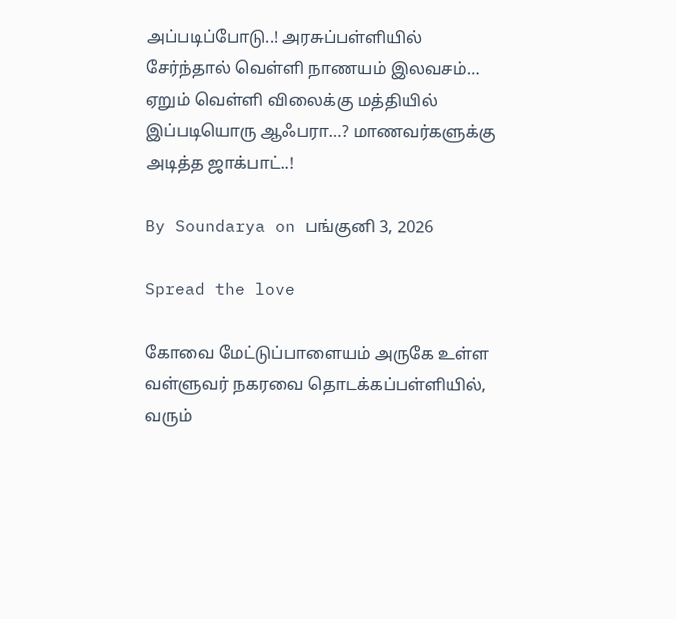அப்படிப்போடு..! அரசுப்பள்ளியில் சேர்ந்தால் வெள்ளி நாணயம் இலவசம்… ஏறும் வெள்ளி விலைக்கு மத்தியில் இப்படியொரு ஆஃபரா…? மாணவர்களுக்கு அடித்த ஜாக்பாட்..!

By Soundarya on பங்குனி 3, 2026

Spread the love

கோவை மேட்டுப்பாளையம் அருகே உள்ள வள்ளுவர் நகரவை தொடக்கப்பள்ளியில், வரும்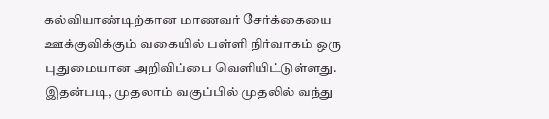கல்வியாண்டிற்கான மாணவர் சேர்க்கையை ஊக்குவிக்கும் வகையில் பள்ளி நிர்வாகம் ஒரு புதுமையான அறிவிப்பை வெளியிட்டுள்ளது. இதன்படி, முதலாம் வகுப்பில் முதலில் வந்து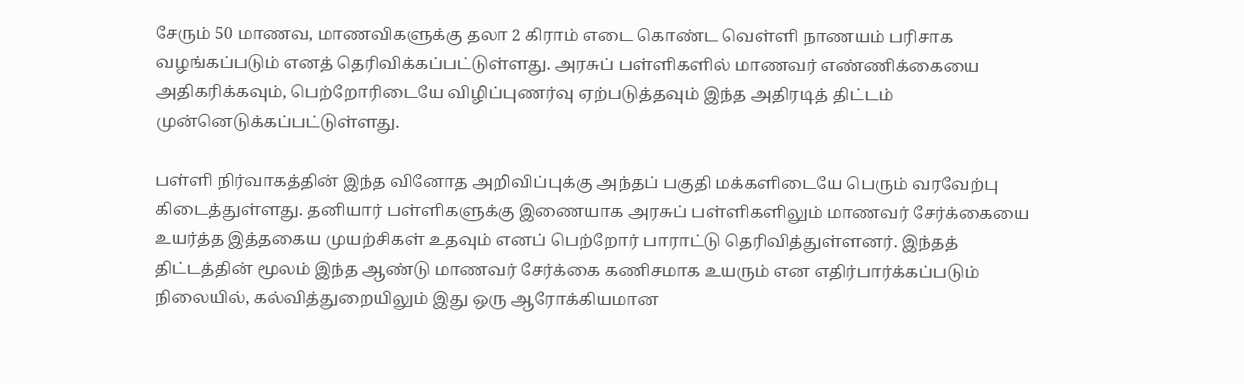சேரும் 50 மாணவ, மாணவிகளுக்கு தலா 2 கிராம் எடை கொண்ட வெள்ளி நாணயம் பரிசாக வழங்கப்படும் எனத் தெரிவிக்கப்பட்டுள்ளது. அரசுப் பள்ளிகளில் மாணவர் எண்ணிக்கையை அதிகரிக்கவும், பெற்றோரிடையே விழிப்புணர்வு ஏற்படுத்தவும் இந்த அதிரடித் திட்டம் முன்னெடுக்கப்பட்டுள்ளது.

பள்ளி நிர்வாகத்தின் இந்த வினோத அறிவிப்புக்கு அந்தப் பகுதி மக்களிடையே பெரும் வரவேற்பு கிடைத்துள்ளது. தனியார் பள்ளிகளுக்கு இணையாக அரசுப் பள்ளிகளிலும் மாணவர் சேர்க்கையை உயர்த்த இத்தகைய முயற்சிகள் உதவும் எனப் பெற்றோர் பாராட்டு தெரிவித்துள்ளனர். இந்தத் திட்டத்தின் மூலம் இந்த ஆண்டு மாணவர் சேர்க்கை கணிசமாக உயரும் என எதிர்பார்க்கப்படும் நிலையில், கல்வித்துறையிலும் இது ஒரு ஆரோக்கியமான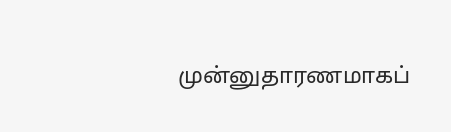முன்னுதாரணமாகப்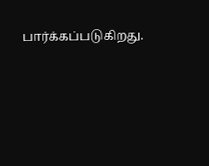பார்க்கப்படுகிறது.